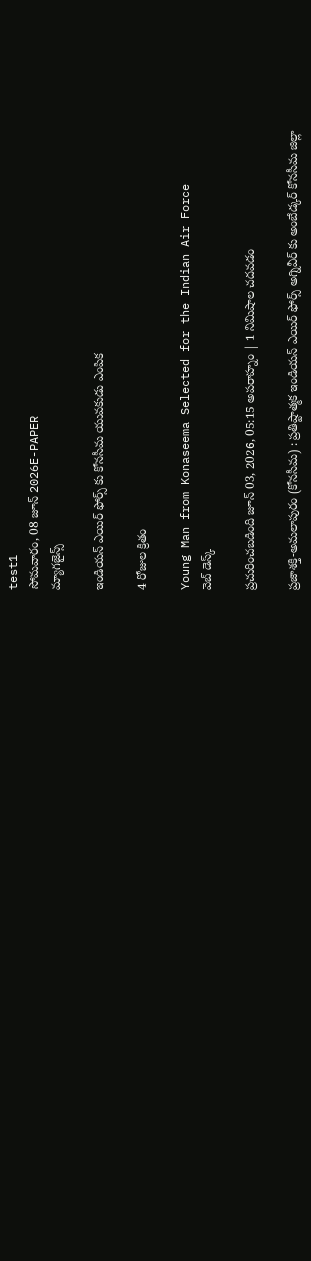test1
సోమవారం, 08 జూన్ 2026E-PAPER
మ్యాగజైన్స్

ఇండియన్ ఎయిర్ ఫోర్స్ కు కోనసీమ యువకుడు ఎంపిక

4 రోజుల క్రితం

Young Man from Konaseema Selected for the Indian Air Force
వెబ్ డెస్క్

ప్రచురించబడింది జూన్ 03, 2026, 05:15 అపరాహ్నం | 1 నిమిషాల చదవడం

ప్రజాశక్తి-అమలాపురం (కోనసీమ) : ప్రతిష్టాత్మక ఇండియన్ ఎయిర్ ఫోర్స్ అగ్నివీర్ కు అంబేడ్కర్ కోనసీమ జిల్లా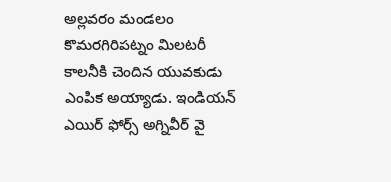అల్లవరం మండలం కొమరగిరిపట్నం మిలటరీ కాలనీకి చెందిన యువకుడు ఎంపిక అయ్యాడు. ఇండియన్ ఎయిర్ ఫోర్స్ అగ్నివీర్ వై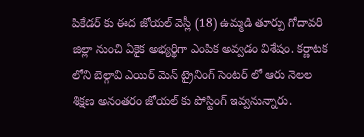పికేడర్ కు ఈద జోయల్ వెస్లీ (18) ఉమ్మడి తూర్పు గోదావరి జిల్లా నుంచి ఏకైక అభ్యర్థిగా ఎంపిక అవ్వడం విశేషం. కర్ణాటక లోని బెల్గావి ఎయిర్ మెన్ ట్రైనింగ్ సెంటర్ లో ఆరు నెలల శిక్షణ అనంతరం జోయల్ కు పోస్టింగ్ ఇవ్వనున్నారు.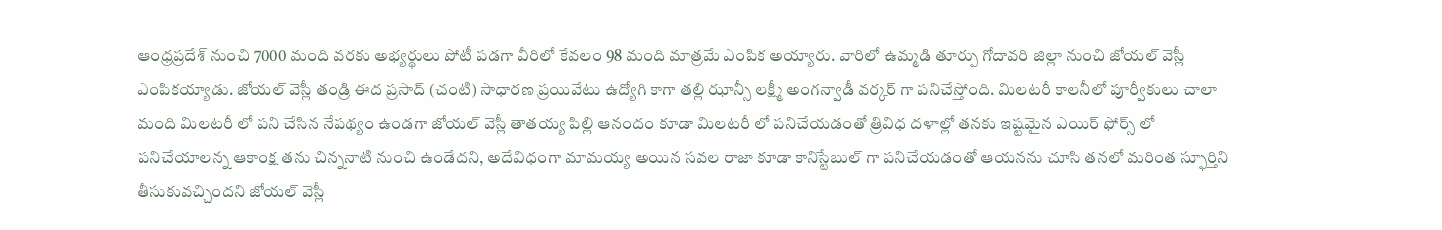ఆంధ్రప్రదేశ్ నుంచి 7000 మంది వరకు అభ్యర్థులు పోటీ పడగా వీరిలో కేవలం 98 మంది మాత్రమే ఎంపిక అయ్యారు. వారిలో ఉమ్మడి తూర్పు గోదావరి జిల్లా నుంచి జోయల్ వెస్లీ ఎంపికయ్యాడు. జోయల్ వెస్లీ తండ్రి ఈద ప్రసాద్ (చంటి) సాధారణ ప్రయివేటు ఉద్యోగి కాగా తల్లి ఝాన్సీ లక్ష్మీ అంగన్వాడీ వర్కర్ గా పనిచేస్తోంది. మిలటరీ కాలనీలో పూర్వీకులు చాలా మంది మిలటరీ లో పని చేసిన నేపథ్యం ఉండగా జోయల్ వెస్లీ తాతయ్య పిల్లి ఆనందం కూడా మిలటరీ లో పనిచేయడంతో త్రివిధ దళాల్లో తనకు ఇష్టమైన ఎయిర్ ఫోర్స్ లో పనిచేయాలన్న ఆకాంక్ష తను చిన్ననాటి నుంచి ఉండేదని, అదేవిధంగా మామయ్య అయిన సవల రాజా కూడా కానిస్టేబుల్ గా పనిచేయడంతో ఆయనను చూసి తనలో మరింత స్ఫూర్తిని తీసుకువచ్చిందని జోయల్ వెస్లీ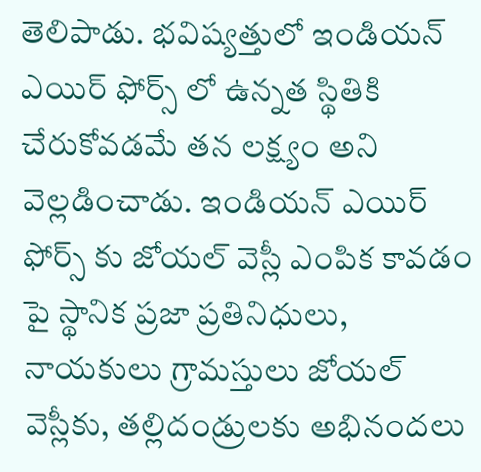తెలిపాడు. భవిష్యత్తులో ఇండియన్ ఎయిర్ ఫోర్స్ లో ఉన్నత స్థితికి చేరుకోవడమే తన లక్ష్యం అని వెల్లడించాడు. ఇండియన్ ఎయిర్ ఫోర్స్ కు జోయల్ వెస్లీ ఎంపిక కావడం పై స్థానిక ప్రజా ప్రతినిధులు, నాయకులు గ్రామస్తులు జోయల్ వెస్లీకు, తల్లిదండ్రులకు అభినందలు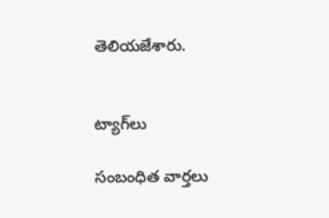తెలియజేశారు.


ట్యాగ్‌లు

సంబంధిత వార్తలు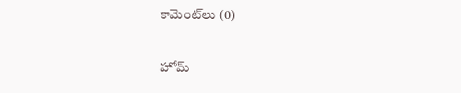కామెంట్‌లు (0)

హోమ్